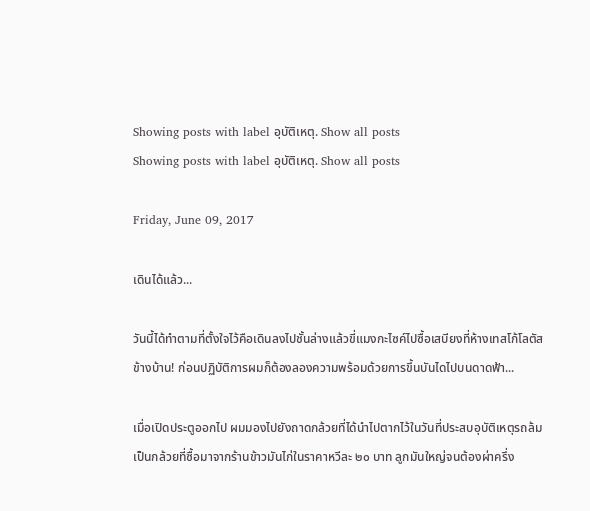Showing posts with label อุบัติเหตุ. Show all posts
Showing posts with label อุบัติเหตุ. Show all posts

Friday, June 09, 2017

เดินได้แล้ว...

วันนี้ได้ทำตามที่ตั้งใจไว้คือเดินลงไปชั้นล่างแล้วขี่แมงกะไซค์ไปซื้อเสบียงที่ห้างเทสโก้โลตัสข้างบ้าน! ก่อนปฏิบัติการผมก็ต้องลองความพร้อมด้วยการขึ้นบันไดไปบนดาดฟ้า...

เมื่อเปิดประตูออกไป ผมมองไปยังถาดกล้วยที่ได้นำไปตากไว้ในวันที่ประสบอุบัติเหตุรถล้ม เป็นกล้วยที่ซื้อมาจากร้านข้าวมันไก่ในราคาหวีละ ๒๐ บาท ลูกมันใหญ่จนต้องผ่าครึ่ง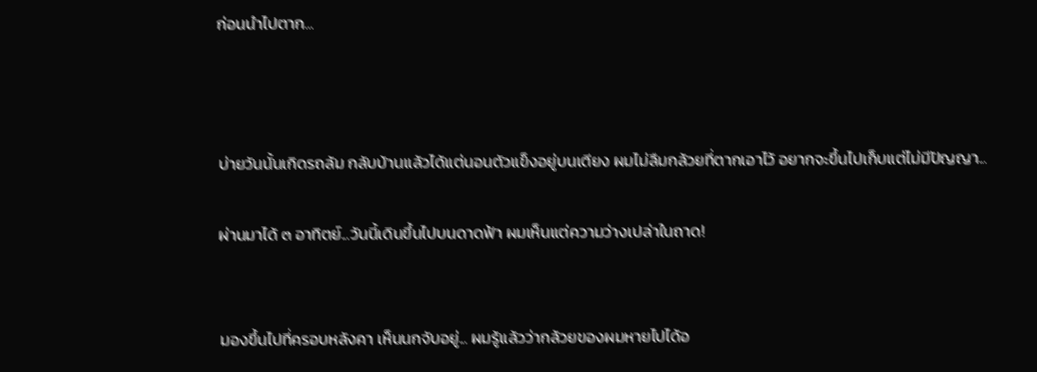ก่อนนำไปตาก...



บ่ายวันนั้นเกิดรถล้ม กลับบ้านแล้วได้แต่นอนตัวแข็งอยู่บนเตียง ผมไม่ลืมกล้วยที่ตากเอาไว้ อยากจะขึ้นไปเก็บแต่ไม่มีปัญญา...

ผ่านมาได้ ๓ อาทิตย์...วันนี้เดินขึ้นไปบนดาดฟ้า ผมเห็นแต่ความว่างเปล่าในถาด!


มองขึ้นไปที่ครอบหลังคา เห็นนกจับอยู่... ผมรู้แล้วว่ากล้วยของผมหายไปได้อ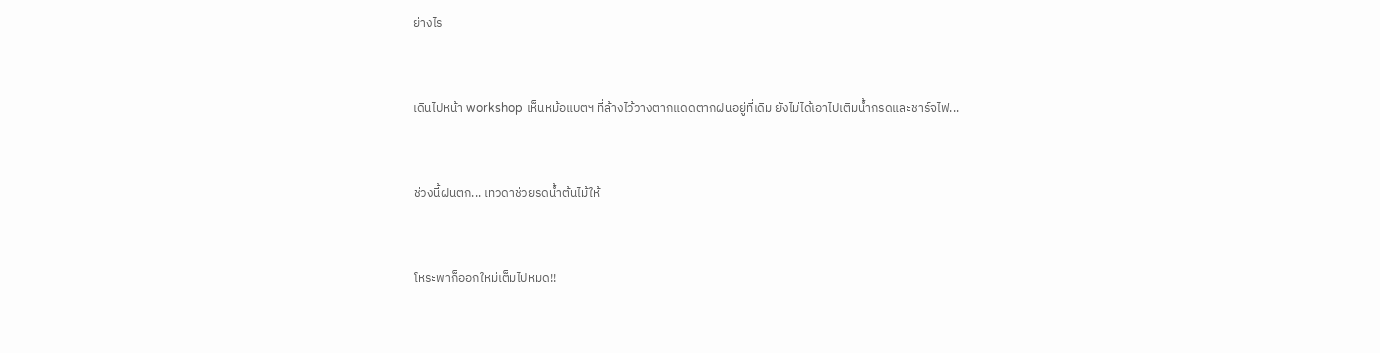ย่างไร


เดินไปหน้า workshop เห็นหม้อแบตฯ ที่ล้างไว้วางตากแดดตากฝนอยู่ที่เดิม ยังไม่ได้เอาไปเติมน้ำกรดและชาร์จไฟ...


ช่วงนี้ฝนตก... เทวดาช่วยรดน้ำต้นไม้ให้


โหระพาก็ออกใหม่เต็มไปหมด!!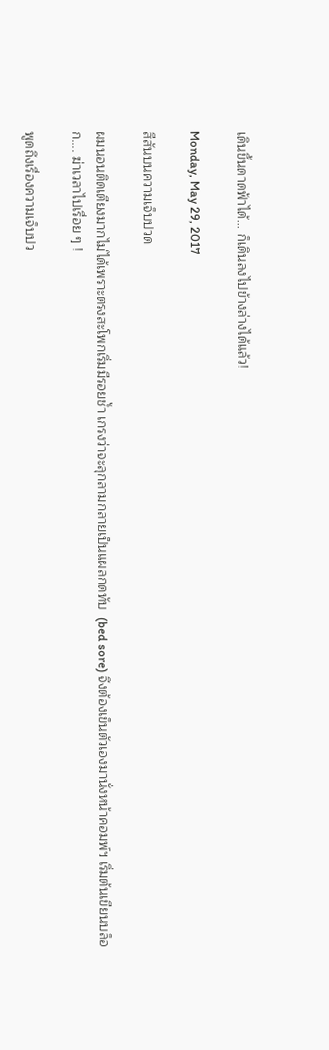เดินขึ้นดาดฟ้าได้... ก็เดินลงไปข้างล่างได้แล้ว!

Monday, May 29, 2017

สีสันบนความเจ็บปวด

ผมนอนติดเตียงมากไม่ได้เพราะตรงสะโพกเริ่มมีรอยช้ำ เกรงว่าจะลุกลามกลายเป็นแผลกดทับ  (bed sore) จึงต้องเข็นตัวเองมานั่งหน้าคอมพ์ฯ เริ่มต้นเขียนบล็อก.... ฆ่าเวลาไปเรื่อย ๆ !

พูดถึงเรื่องความเจ็บปว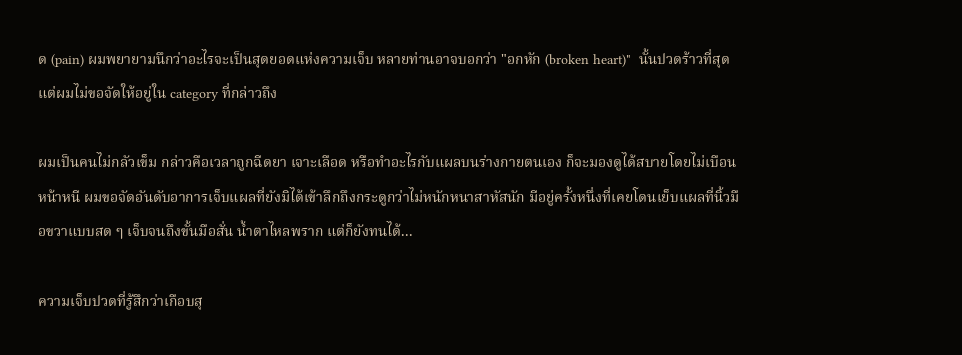ด (pain) ผมพยายามนึกว่าอะไรจะเป็นสุดยอดแห่งความเจ็บ หลายท่านอาจบอกว่า "อกหัก (broken heart)"  นั้นปวดร้าวที่สุด แต่ผมไม่ขอจัดให้อยู่ใน category ที่กล่าวถึง

ผมเป็นคนไม่กลัวเข็ม กล่าวคือเวลาถูกฉีดยา เจาะเลือด หรือทำอะไรกับแผลบนร่างกายตนเอง ก็จะมองดูได้สบายโดยไม่เบือนหน้าหนี ผมขอจัดอันดับอาการเจ็บแผลที่ยังมิได้เข้าลึกถึงกระดูกว่าไม่หนักหนาสาหัสนัก มีอยู่ครั้งหนึ่งที่เคยโดนเย็บแผลที่นิ้วมือขวาแบบสด ๆ เจ็บจนถึงขั้นมือสั่น น้ำตาไหลพราก แต่ก็ยังทนได้...

ความเจ็บปวดที่รู้สึกว่าเกือบสุ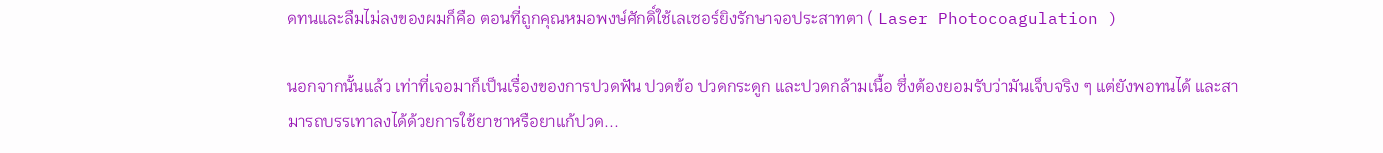ดทนและลืมไม่ลงของผมก็คือ ตอนที่ถูกคุณหมอพงษ์ศักดิ์ใช้เลเซอร์ยิงรักษาจอประสาทตา ( Laser Photocoagulation )

นอกจากนั้นแล้ว เท่าที่เจอมาก็เป็นเรื่องของการปวดฟัน ปวดข้อ ปวดกระดูก และปวดกล้ามเนื้อ ซึ่งต้องยอมรับว่ามันเจ็บจริง ๆ แต่ยังพอทนได้ และสามารถบรรเทาลงได้ด้วยการใช้ยาชาหรือยาแก้ปวด...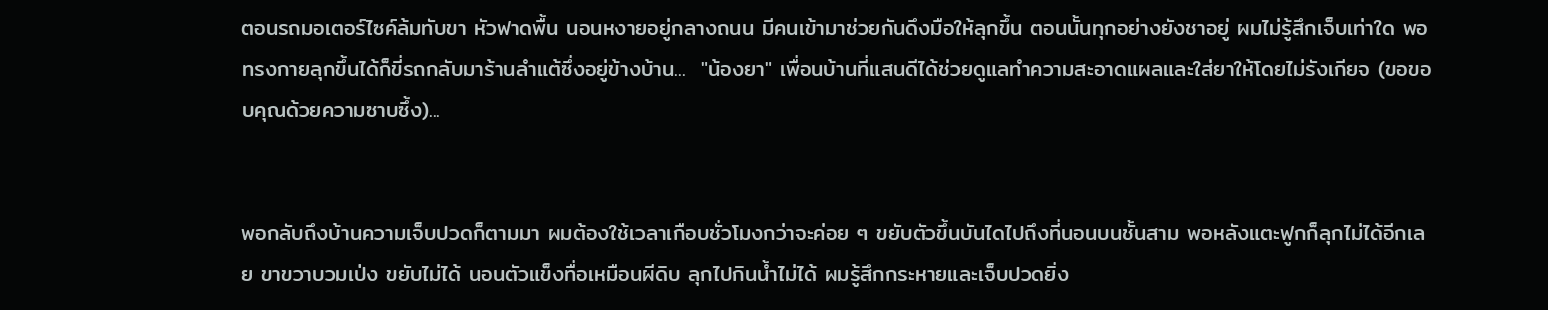ตอนรถมอเตอร์ไซค์ล้มทับขา หัวฟาดพื้น นอนหงายอยู่กลางถนน มีคนเข้ามาช่วยกันดึงมือให้ลุกขึ้น ตอนนั้นทุกอย่างยังชาอยู่ ผมไม่รู้สึกเจ็บเท่าใด พอทรงกายลุกขึ้นได้ก็ขี่รถกลับมาร้านลำแต้ซึ่งอยู่ข้างบ้าน...  "น้องยา" เพื่อนบ้านที่แสนดีได้ช่วยดูแลทำความสะอาดแผลและใส่ยาให้โดยไม่รังเกียจ (ขอขอบคุณด้วยความซาบซึ้ง)...


พอกลับถึงบ้านความเจ็บปวดก็ตามมา ผมต้องใช้เวลาเกือบชั่วโมงกว่าจะค่อย ๆ ขยับตัวขึ้นบันไดไปถึงที่นอนบนชั้นสาม พอหลังแตะฟูกก็ลุกไม่ได้อีกเลย ขาขวาบวมเป่ง ขยับไม่ได้ นอนตัวแข็งทื่อเหมือนผีดิบ ลุกไปกินน้ำไม่ได้ ผมรู้สึกกระหายและเจ็บปวดยิ่ง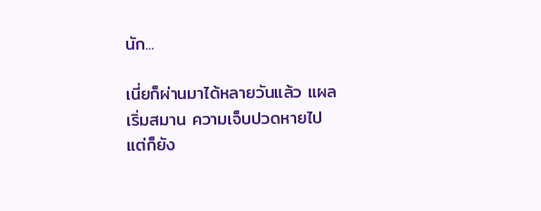นัก...

เนี่ยก็ผ่านมาได้หลายวันแล้ว แผลเริ่มสมาน ความเจ็บปวดหายไป แต่ก็ยัง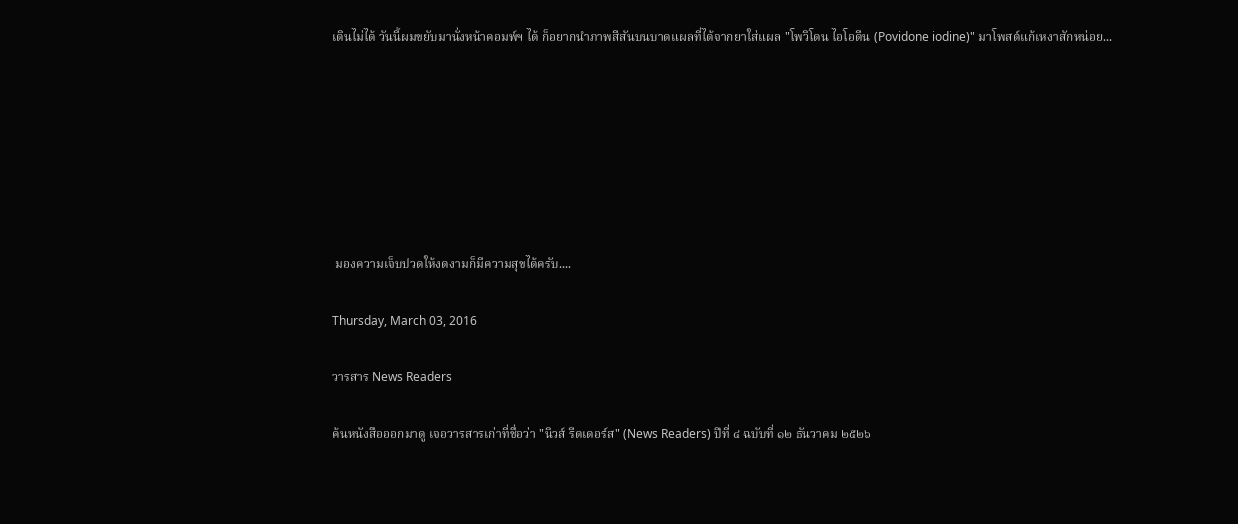เดินไม่ได้ วันนี้ผมขยับมานั่งหน้าคอมพ์ฯ ได้ ก็อยากนำภาพสีสันบนบาดแผลที่ได้จากยาใส่แผล "โพวิโดน ไอโอดีน (Povidone iodine)" มาโพสต์แก้เหงาสักหน่อย...







 มองความเจ็บปวดให้งดงามก็มีความสุขได้ครับ....

Thursday, March 03, 2016

วารสาร News Readers

ค้นหนังสือออกมาดู เจอวารสารเก่าที่ชื่อว่า "นิวส์ รีดเดอร์ส" (News Readers) ปีที่ ๔ ฉบับที่ ๑๒ ธันวาคม ๒๕๒๖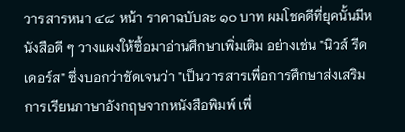วารสารหนา ๔๘ หน้า ราคาฉบับละ ๑๐ บาท ผมโชคดีที่ยุคนั้นมีหนังสือดี ๆ วางแผงให้ซื้อมาอ่านศึกษาเพิ่มเติม อย่างเช่น "นิวส์ รีดเดอร์ส" ซึ่งบอกว่าชัดเจนว่า "เป็นวารสารเพื่อการศึกษาส่งเสริมการเรียนภาษาอังกฤษจากหนังสือพิมพ์ เพื่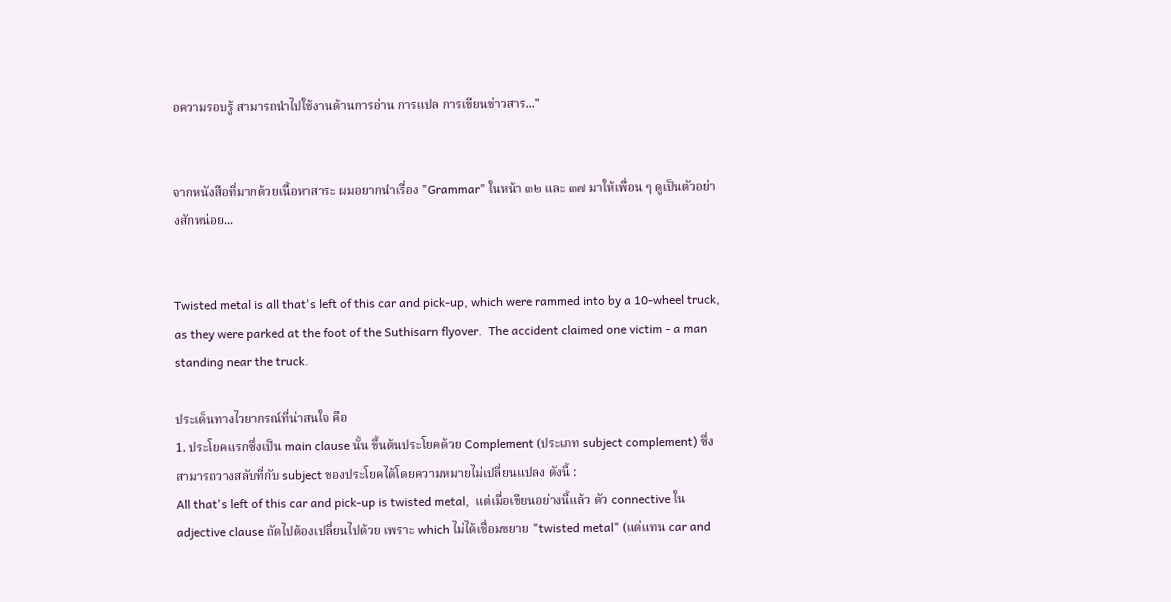อความรอบรู้ สามารถนำไปใช้งานด้านการอ่าน การแปล การเขียนข่าวสาร..."


จากหนังสือที่มากด้วยเนื้อหาสาระ ผมอยากนำเรื่อง "Grammar" ในหน้า ๓๒ และ ๓๗ มาให้เพื่อน ๆ ดูเป็นตัวอย่างสักหน่อย...


Twisted metal is all that's left of this car and pick-up, which were rammed into by a 10-wheel truck, as they were parked at the foot of the Suthisarn flyover.  The accident claimed one victim - a man standing near the truck.

ประเด็นทางไวยากรณ์ที่น่าสนใจ คือ
1. ประโยคแรกซึ่งเป็น main clause นั้น ขึ้นต้นประโยคด้วย Complement (ประเภท subject complement) ซึ่งสามารถวางสลับที่กับ subject ของประโยคได้โดยความหมายไม่เปลี่ยนแปลง ดังนี้ :
All that's left of this car and pick-up is twisted metal,  แต่เมื่อเขียนอย่างนี้แล้ว ตัว connective ใน adjective clause ถัดไปต้องเปลี่ยนไปด้วย เพราะ which ไม่ได้เชื่อมขยาย "twisted metal" (แต่แทน car and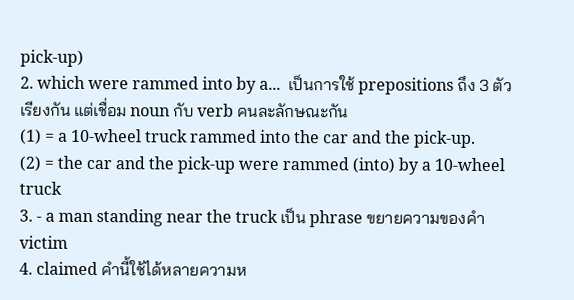pick-up)
2. which were rammed into by a...  เป็นการใช้ prepositions ถึง 3 ตัวเรียงกัน แต่เชื่อม noun กับ verb คนละลักษณะกัน
(1) = a 10-wheel truck rammed into the car and the pick-up.
(2) = the car and the pick-up were rammed (into) by a 10-wheel truck
3. - a man standing near the truck เป็น phrase ขยายความของคำ victim
4. claimed คำนี้ใช้ได้หลายความห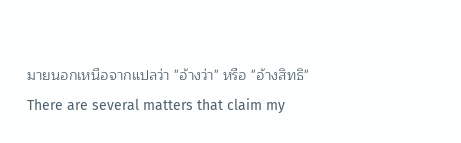มายนอกเหนือจากแปลว่า "อ้างว่า" หรือ "อ้างสิทธิ"
There are several matters that claim my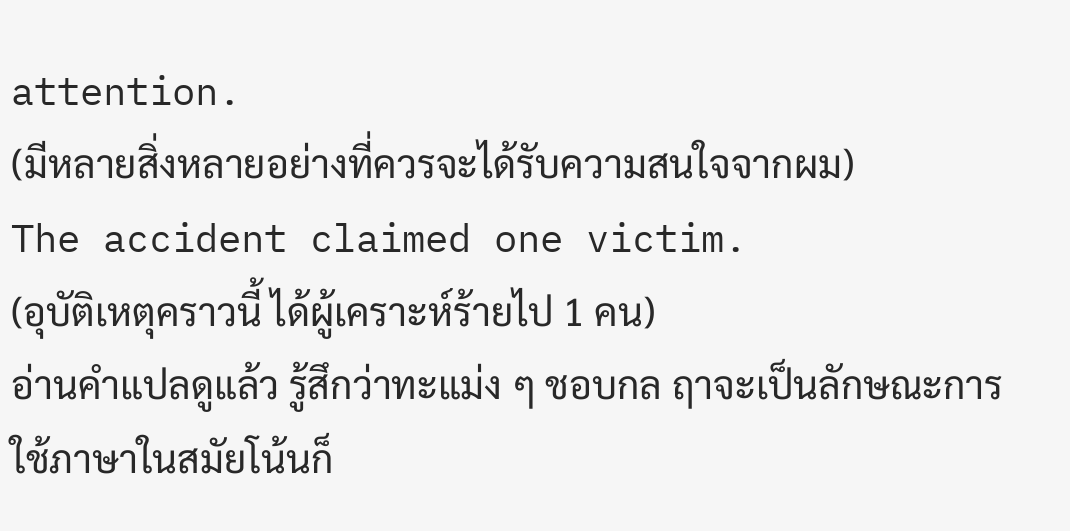attention.
(มีหลายสิ่งหลายอย่างที่ควรจะได้รับความสนใจจากผม)
The accident claimed one victim.
(อุบัติเหตุคราวนี้ ได้ผู้เคราะห์ร้ายไป 1 คน)
อ่านคำแปลดูแล้ว รู้สึกว่าทะแม่ง ๆ ชอบกล ฤาจะเป็นลักษณะการใช้ภาษาในสมัยโน้นก็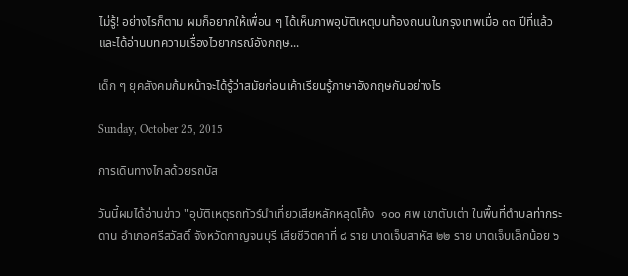ไม่รู้! อย่างไรก็ตาม ผมก็อยากให้เพื่อน ๆ ได้เห็นภาพอุบัติเหตุบนท้องถนนในกรุงเทพเมื่อ ๓๓ ปีที่แล้ว และได้อ่านบทความเรื่องไวยากรณ์อังกฤษ...

เด็ก ๆ ยุคสังคมก้มหน้าจะได้รู้ว่าสมัยก่อนเค้าเรียนรู้ภาษาอังกฤษกันอย่างไร

Sunday, October 25, 2015

การเดินทางไกลด้วยรถบัส

วันนี้ผมได้อ่านข่าว "อุบัติเหตุรถทัวร์นำเที่ยวเสียหลักหลุดโค้ง  ๑๐๐ ศพ เขาตับเต่า ในพื้นที่ตำบลท่ากระดาน อำเภอศรีสวัสดิ์ จังหวัดกาญจนบุรี เสียชีวิตคาที่ ๘ ราย บาดเจ็บสาหัส ๒๒ ราย บาดเจ็บเล็กน้อย ๖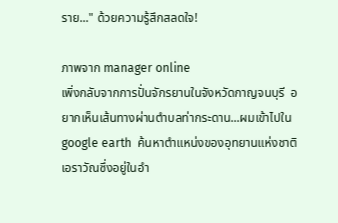ราย..." ด้วยความรู้สึกสลดใจ!

ภาพจาก manager online
เพิ่งกลับจากการปั่นจักรยานในจังหวัดกาญจนบุรี  อยากเห็นเส้นทางผ่านตำบลท่ากระดาน...ผมเข้าไปใน google earth  ค้นหาตำแหน่งของอุทยานแห่งชาติเอราวัณซึ่งอยู่ในอำ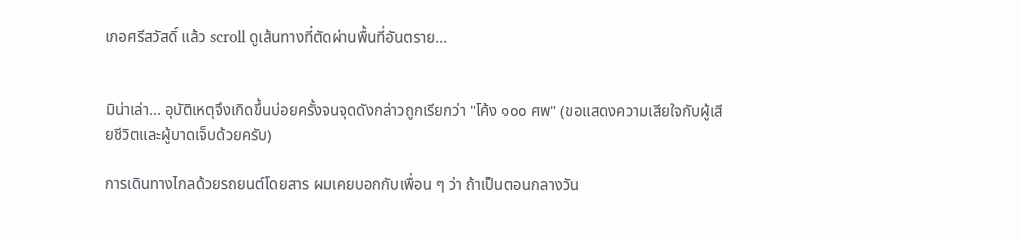เภอศรีสวัสดิ์ แล้ว scroll ดูเส้นทางที่ตัดผ่านพื้นที่อันตราย...


มิน่าเล่า... อุบัติเหตุจึงเกิดขึ้นบ่อยครั้งจนจุดดังกล่าวถูกเรียกว่า "โค้ง ๑๐๐ ศพ" (ขอแสดงความเสียใจกับผู้เสียชีวิตและผู้บาดเจ็บด้วยครับ)

การเดินทางไกลด้วยรถยนต์โดยสาร ผมเคยบอกกับเพื่อน ๆ ว่า ถ้าเป็นตอนกลางวัน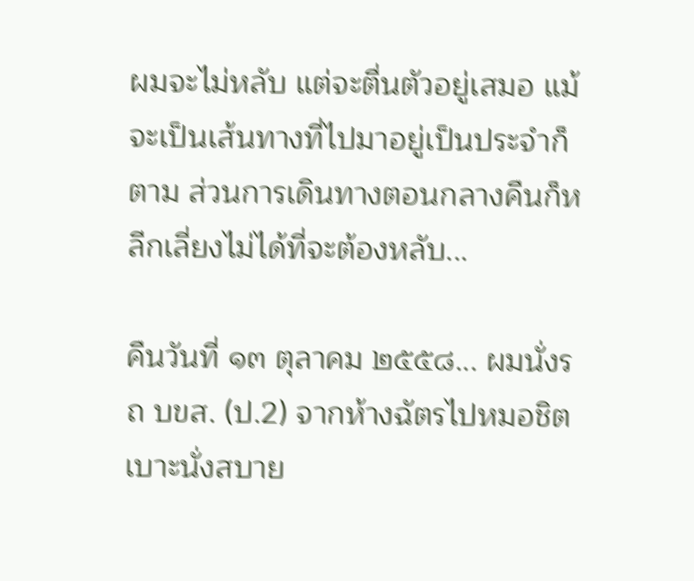ผมจะไม่หลับ แต่จะตื่นตัวอยู่เสมอ แม้จะเป็นเส้นทางที่ไปมาอยู่เป็นประจำก็ตาม ส่วนการเดินทางตอนกลางคืนก็หลีกเลี่ยงไม่ได้ที่จะต้องหลับ...

คืนวันที่ ๑๓ ตุลาคม ๒๕๕๘... ผมนั่งรถ บขส. (ป.2) จากห้างฉัตรไปหมอชิต เบาะนั่งสบาย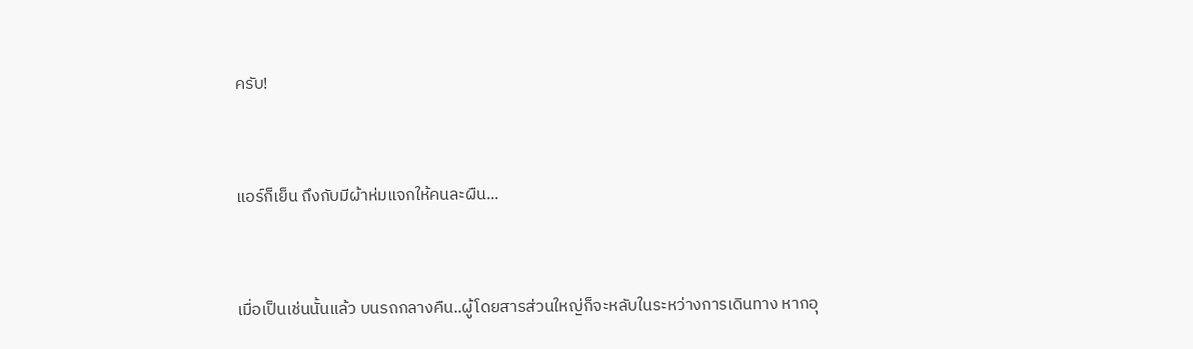ครับ!


แอร์ก็เย็น ถึงกับมีผ้าห่มแจกให้คนละผืน...


เมื่อเป็นเช่นนั้นแล้ว บนรถกลางคืน..ผู้โดยสารส่วนใหญ่ก็จะหลับในระหว่างการเดินทาง หากอุ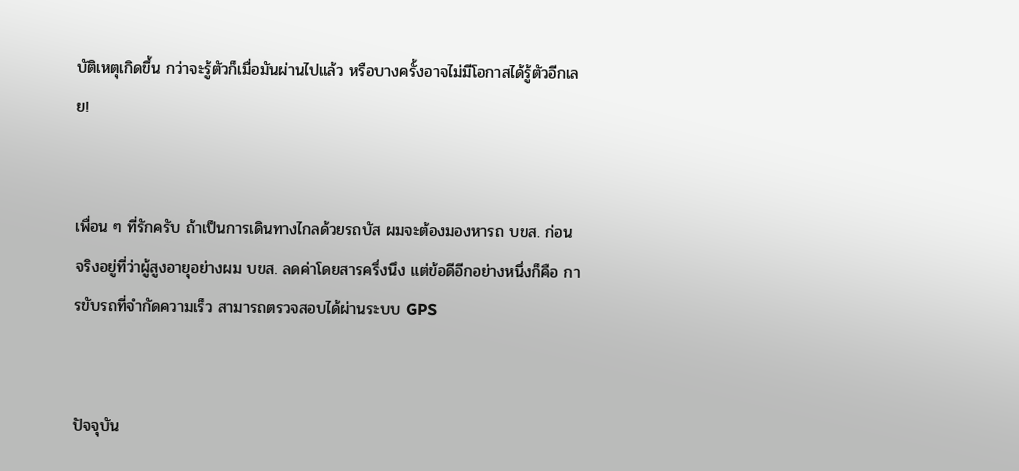บัติเหตุเกิดขึ้น กว่าจะรู้ตัวก็เมื่อมันผ่านไปแล้ว หรือบางครั้งอาจไม่มีโอกาสได้รู้ตัวอีกเลย!


เพื่อน ๆ ที่รักครับ ถ้าเป็นการเดินทางไกลด้วยรถบัส ผมจะต้องมองหารถ บขส. ก่อน จริงอยู่ที่ว่าผู้สูงอายุอย่างผม บขส. ลดค่าโดยสารครึ่งนึง แต่ข้อดีอีกอย่างหนึ่งก็คือ การขับรถที่จำกัดความเร็ว สามารถตรวจสอบได้ผ่านระบบ GPS


ปัจจุบัน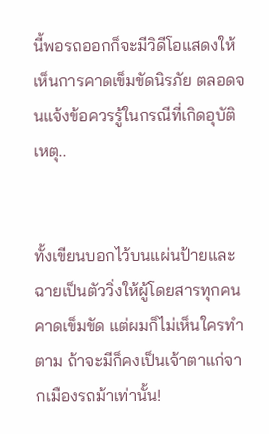นี้พอรถออกก็จะมีวิดีโอแสดงให้เห็นการคาดเข็มขัดนิรภัย ตลอดจนแจ้งข้อควรรู้ในกรณีที่เกิดอุบัติเหตุ..


ทั้งเขียนบอกไว้บนแผ่นป้ายและฉายเป็นตัววิ่งให้ผู้โดยสารทุกคนคาดเข็มขัด แต่ผมก็ไม่เห็นใครทำตาม ถ้าจะมีก็คงเป็นเจ้าตาแก่จากเมืองรถม้าเท่านั้น!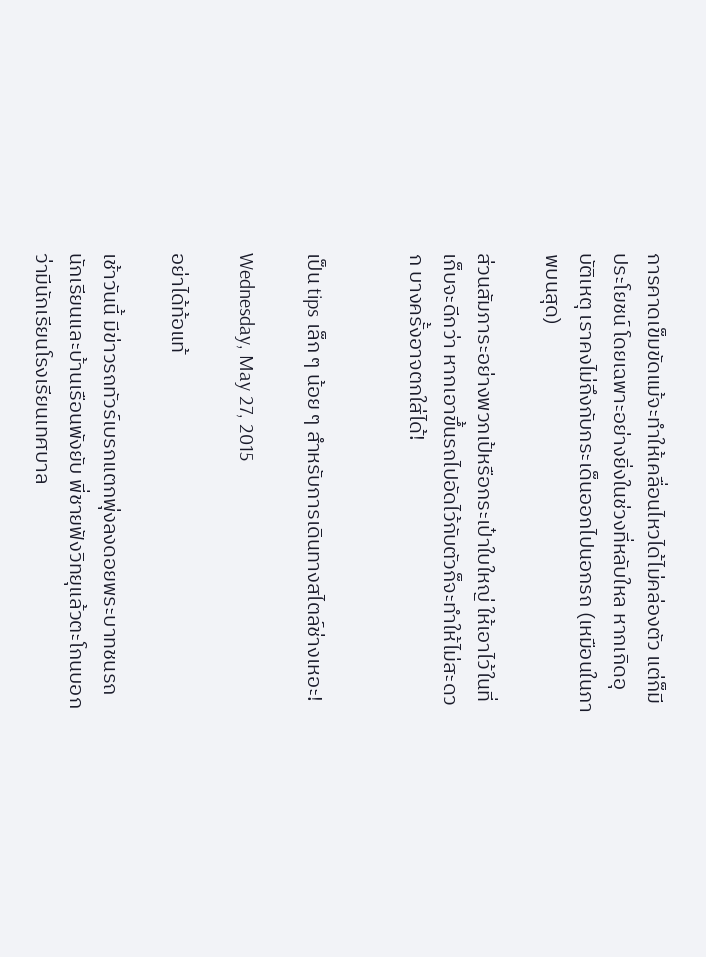การคาดเข็มขัดแม้จะทำให้เคลื่อนไหวได้ไม่คล่องตัว แต่ก็มีประโยชน์ โดยเฉพาะอย่างยิ่งในช่วงที่หลับใหล หากเกิดอุบัติเหตุ เราคงไม่ถึงกับกระเด็นออกไปนอกรถ (เหมือนในภาพบนสุด)

ส่วนสัมภาระอย่างพวกเป้หรือกระเป๋าใบใหญ่ ให้เอาไว้ในที่เก็บจะดีกว่า หากเอาขึ้นรถไปอัดไว้กับตัวก็จะทำให้ไม่สะดวก บางครั้งอาจตกใส่ได้!


เป็น tips เล็ก ๆ น้อย ๆ สำหรับการเดินทางสไตล์ช่างเหอะ!

Wednesday, May 27, 2015

อย่าได้ท้อแท้

เช้าวันนี้ มีข่าวรถทัวร์เบรกแตกพุ่งลงดอยพระบาทชนรถนักเรียนและบ้านเรือนพังยับ พี่ชายฟังวิทยุแล้วตะโกนบอกว่ามีนักเรียนโรงเรียนเทศบาล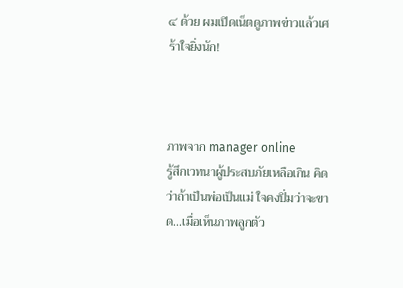๔ ด้วย ผมเปิดเน็ตดูภาพข่าวแล้วเศร้าใจยิ่งนัก!



ภาพจาก manager online
รู้สึกเวทนาผู้ประสบภัยเหลือเกิน คิดว่าถ้าเป็นพ่อเป็นแม่ ใจคงปิ่มว่าจะขาด...เมื่อเห็นภาพลูกตัว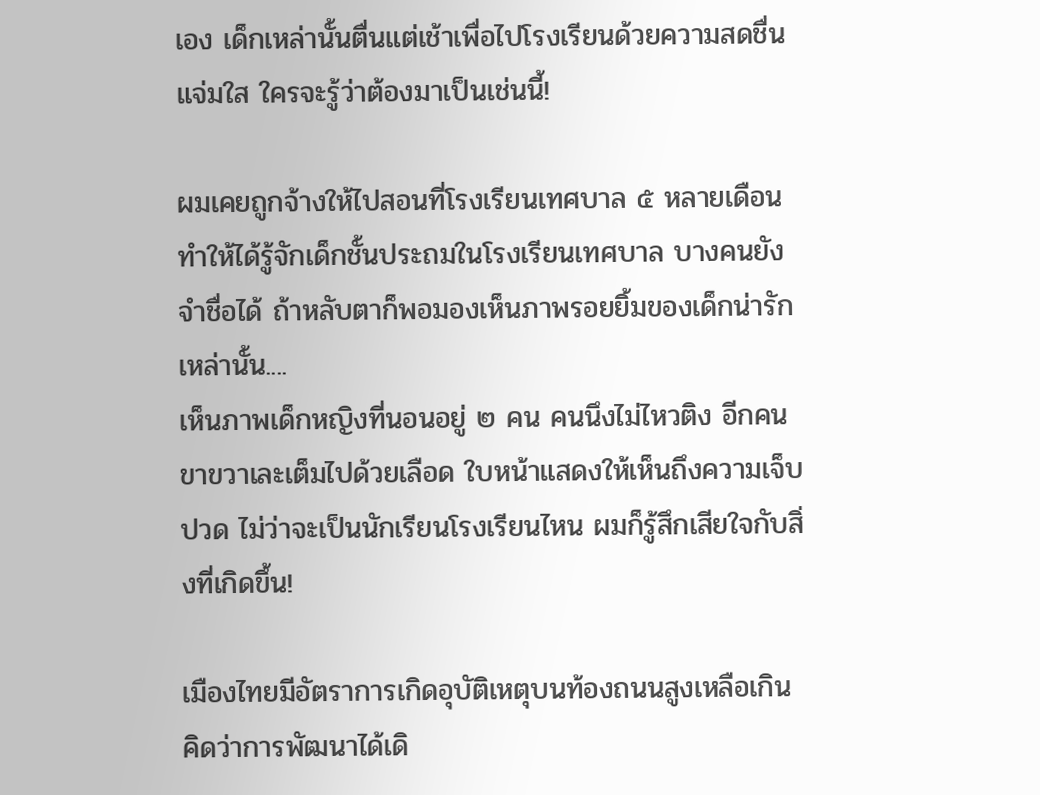เอง เด็กเหล่านั้นตื่นแต่เช้าเพื่อไปโรงเรียนด้วยความสดชื่นแจ่มใส ใครจะรู้ว่าต้องมาเป็นเช่นนี้!

ผมเคยถูกจ้างให้ไปสอนที่โรงเรียนเทศบาล ๕ หลายเดือน ทำให้ได้รู้จักเด็กชั้นประถมในโรงเรียนเทศบาล บางคนยังจำชื่อได้ ถ้าหลับตาก็พอมองเห็นภาพรอยยิ้มของเด็กน่ารักเหล่านั้น....
เห็นภาพเด็กหญิงที่นอนอยู่ ๒ คน คนนึงไม่ไหวติง อีกคนขาขวาเละเต็มไปด้วยเลือด ใบหน้าแสดงให้เห็นถึงความเจ็บปวด ไม่ว่าจะเป็นนักเรียนโรงเรียนไหน ผมก็รู้สึกเสียใจกับสิ่งที่เกิดขึ้น!

เมืองไทยมีอัตราการเกิดอุบัติเหตุบนท้องถนนสูงเหลือเกิน คิดว่าการพัฒนาได้เดิ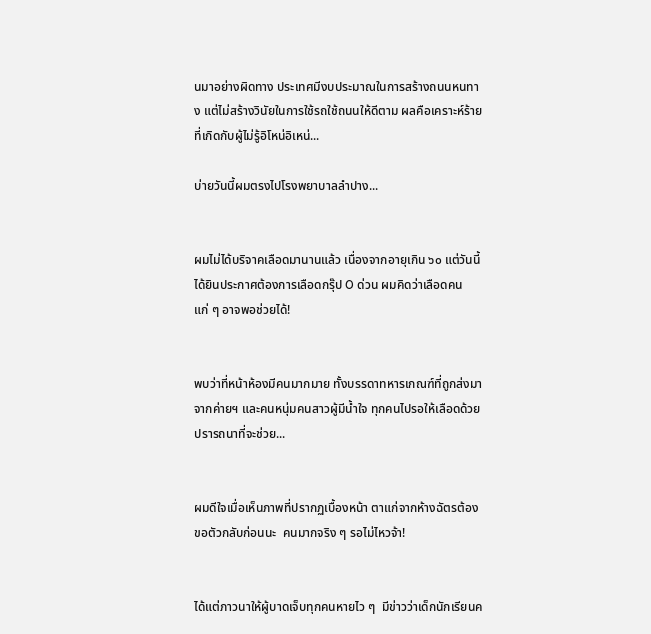นมาอย่างผิดทาง ประเทศมีงบประมาณในการสร้างถนนหนทาง แต่ไม่สร้างวินัยในการใช้รถใช้ถนนให้ดีตาม ผลคือเคราะห์ร้ายที่เกิดกับผู้ไม่รู้อิโหน่อิเหน่...

บ่ายวันนี้ผมตรงไปโรงพยาบาลลำปาง...


ผมไม่ได้บริจาคเลือดมานานแล้ว เนื่องจากอายุเกิน ๖๐ แต่วันนี้ได้ยินประกาศต้องการเลือดกรุ๊ป O ด่วน ผมคิดว่าเลือดคนแก่ ๆ อาจพอช่วยได้!


พบว่าที่หน้าห้องมีคนมากมาย ทั้งบรรดาทหารเกณฑ์ที่ถูกส่งมาจากค่ายฯ และคนหนุ่มคนสาวผู้มีน้ำใจ ทุกคนไปรอให้เลือดด้วยปรารถนาที่จะช่วย...


ผมดีใจเมื่อเห็นภาพที่ปรากฏเบื้องหน้า ตาแก่จากห้างฉัตรต้องขอตัวกลับก่อนนะ  คนมากจริง ๆ รอไม่ไหวจ้า!


ได้แต่ภาวนาให้ผู้บาดเจ็บทุกคนหายไว ๆ  มีข่าวว่าเด็กนักเรียนค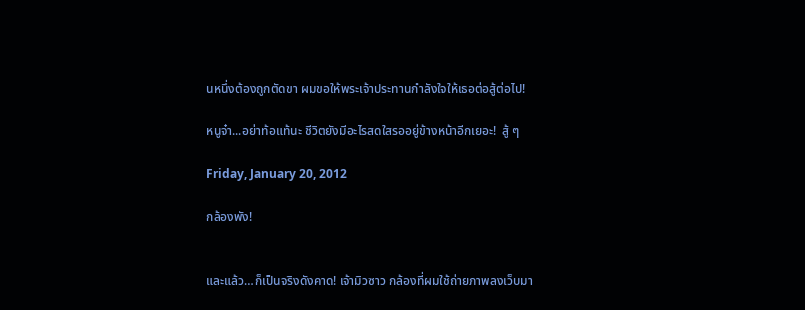นหนึ่งต้องถูกตัดขา ผมขอให้พระเจ้าประทานกำลังใจให้เธอต่อสู้ต่อไป!

หนูจ๋า...อย่าท้อแท้นะ ชีวิตยังมีอะไรสดใสรออยู่ข้างหน้าอีกเยอะ!  สู้ ๆ

Friday, January 20, 2012

กล้องพัง!


และแล้ว…ก็เป็นจริงดังคาด! เจ้ามิวซาว กล้องที่ผมใช้ถ่ายภาพลงเว็บมา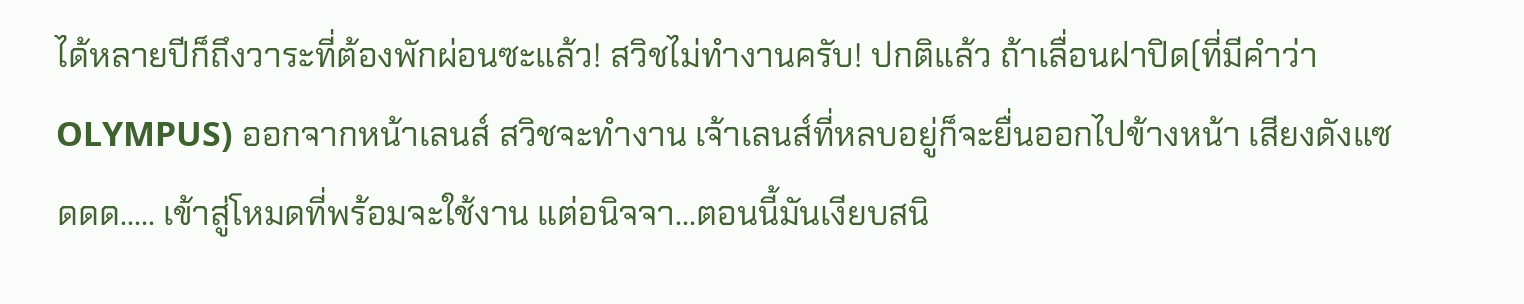ได้หลายปีก็ถึงวาระที่ต้องพักผ่อนซะแล้ว! สวิชไม่ทำงานครับ! ปกติแล้ว ถ้าเลื่อนฝาปิด(ที่มีคำว่า OLYMPUS) ออกจากหน้าเลนส์ สวิชจะทำงาน เจ้าเลนส์ที่หลบอยู่ก็จะยื่นออกไปข้างหน้า เสียงดังแซดดด….. เข้าสู่โหมดที่พร้อมจะใช้งาน แต่อนิจจา…ตอนนี้มันเงียบสนิ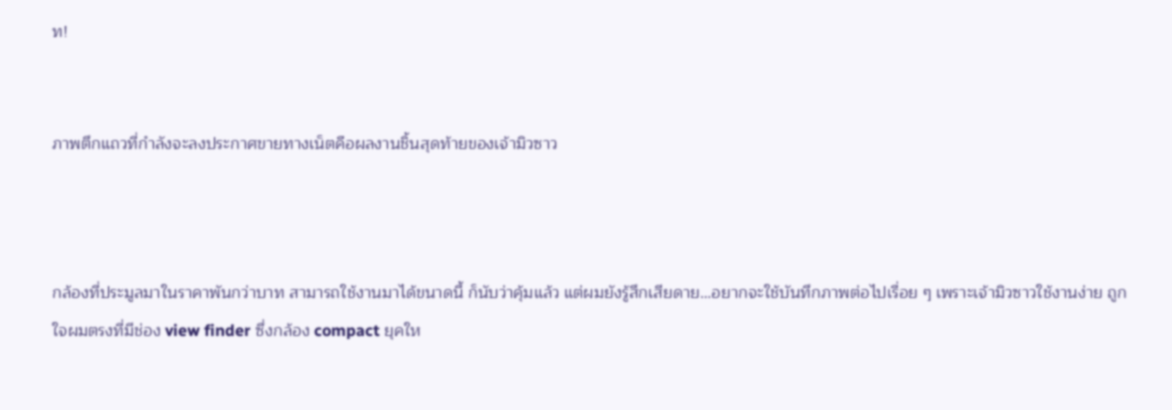ท!


ภาพตึกแถวที่กำลังจะลงประกาศขายทางเน็ตคือผลงานชิ้นสุดท้ายของเจ้ามิวซาว



กล้องที่ประมูลมาในราคาพันกว่าบาท สามารถใช้งานมาได้ขนาดนี้ ก็นับว่าคุ้มแล้ว แต่ผมยังรู้สึกเสียดาย…อยากจะใช้บันทึกภาพต่อไปเรื่อย ๆ เพราะเจ้ามิวซาวใช้งานง่าย ถูกใจผมตรงที่มีช่อง view finder ซึ่งกล้อง compact ยุคให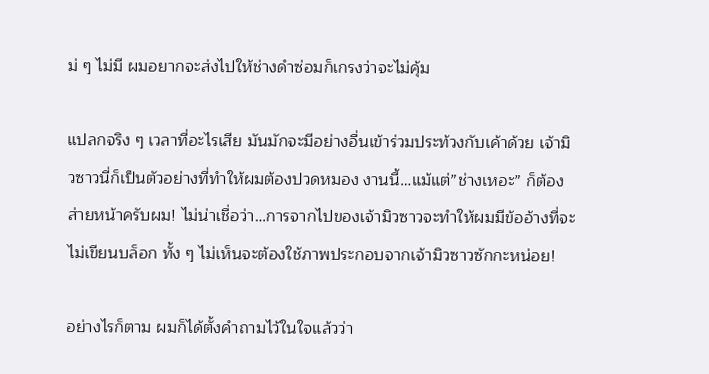ม่ ๆ ไม่มี ผมอยากจะส่งไปให้ช่างดำซ่อมก็เกรงว่าจะไม่คุ้ม

แปลกจริง ๆ เวลาที่อะไรเสีย มันมักจะมีอย่างอื่นเข้าร่วมประท้วงกับเค้าด้วย เจ้ามิวซาวนี่ก็เป็นตัวอย่างที่ทำให้ผมต้องปวดหมอง งานนี้…แม้แต่”ช่างเหอะ” ก็ต้องส่ายหน้าครับผม! ไม่น่าเชื่อว่า…การจากไปของเจ้ามิวซาวจะทำให้ผมมีข้ออ้างที่จะไม่เขียนบล็อก ทั้ง ๆ ไม่เห็นจะต้องใช้ภาพประกอบจากเจ้ามิวซาวซักกะหน่อย!

อย่างไรก็ตาม ผมก็ได้ตั้งคำถามไว้ในใจแล้วว่า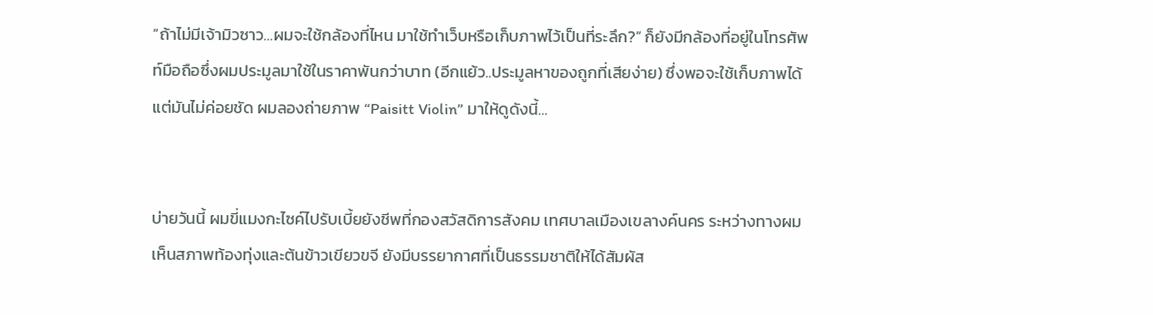“ถ้าไม่มีเจ้ามิวซาว…ผมจะใช้กล้องที่ไหน มาใช้ทำเว็บหรือเก็บภาพไว้เป็นที่ระลึก?” ก็ยังมีกล้องที่อยู่ในโทรศัพท์มือถือซึ่งผมประมูลมาใช้ในราคาพันกว่าบาท (อีกแย้ว..ประมูลหาของถูกที่เสียง่าย) ซึ่งพอจะใช้เก็บภาพได้ แต่มันไม่ค่อยชัด ผมลองถ่ายภาพ “Paisitt Violin” มาให้ดูดังนี้…


บ่ายวันนี้ ผมขี่แมงกะไซค์ไปรับเบี้ยยังชีพที่กองสวัสดิการสังคม เทศบาลเมืองเขลางค์นคร ระหว่างทางผมเห็นสภาพท้องทุ่งและต้นข้าวเขียวขจี ยังมีบรรยากาศที่เป็นธรรมชาติให้ได้สัมผัส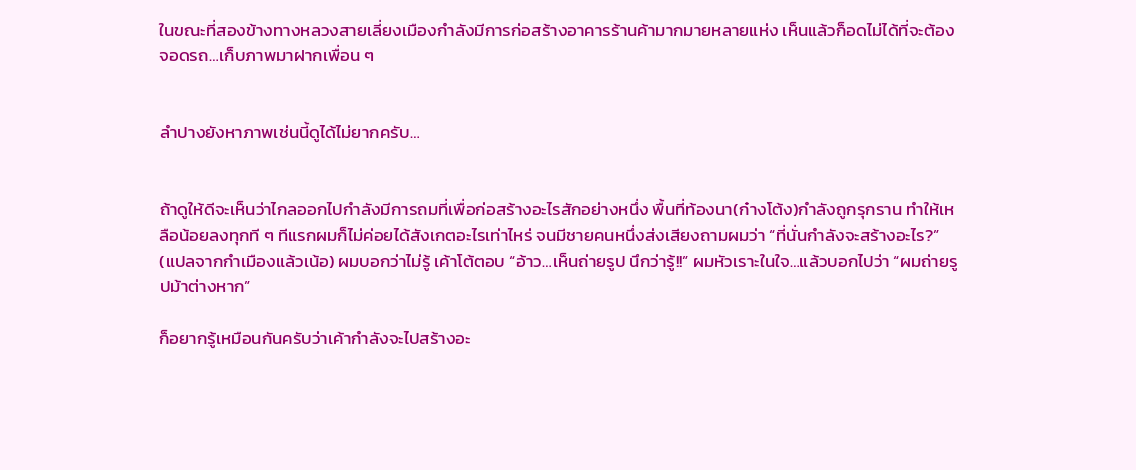ในขณะที่สองข้างทางหลวงสายเลี่ยงเมืองกำลังมีการก่อสร้างอาคารร้านค้ามากมายหลายแห่ง เห็นแล้วก็อดไม่ได้ที่จะต้องจอดรถ…เก็บภาพมาฝากเพื่อน ๆ


ลำปางยังหาภาพเช่นนี้ดูได้ไม่ยากครับ…


ถ้าดูให้ดีจะเห็นว่าไกลออกไปกำลังมีการถมที่เพื่อก่อสร้างอะไรสักอย่างหนึ่ง พื้นที่ท้องนา(ก๋างโต้ง)กำลังถูกรุกราน ทำให้เหลือน้อยลงทุกที ๆ ทีแรกผมก็ไม่ค่อยได้สังเกตอะไรเท่าไหร่ จนมีชายคนหนึ่งส่งเสียงถามผมว่า “ที่นั่นกำลังจะสร้างอะไร?” (แปลจากกำเมืองแล้วเน้อ) ผมบอกว่าไม่รู้ เค้าโต้ตอบ “อ้าว…เห็นถ่ายรูป นึกว่ารู้!!” ผมหัวเราะในใจ…แล้วบอกไปว่า “ผมถ่ายรูปม้าต่างหาก”

ก็อยากรู้เหมือนกันครับว่าเค้ากำลังจะไปสร้างอะ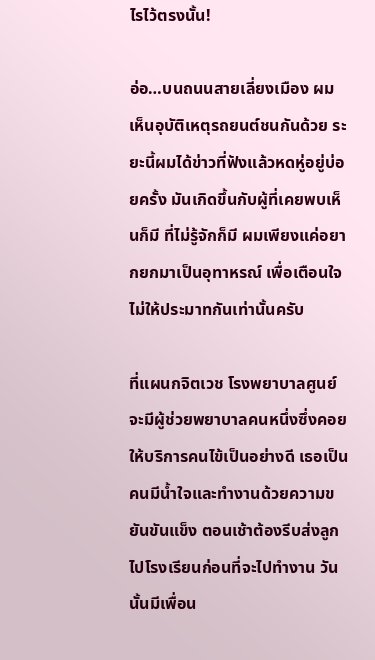ไรไว้ตรงนั้น!

อ่อ…บนถนนสายเลี่ยงเมือง ผมเห็นอุบัติเหตุรถยนต์ชนกันด้วย ระยะนี้ผมได้ข่าวที่ฟังแล้วหดหู่อยู่บ่อยครั้ง มันเกิดขึ้นกับผู้ที่เคยพบเห็นก็มี ที่ไม่รู้จักก็มี ผมเพียงแค่อยากยกมาเป็นอุทาหรณ์ เพื่อเตือนใจไม่ให้ประมาทกันเท่านั้นครับ

ที่แผนกจิตเวช โรงพยาบาลศูนย์ จะมีผู้ช่วยพยาบาลคนหนึ่งซึ่งคอยให้บริการคนไข้เป็นอย่างดี เธอเป็นคนมีน้ำใจและทำงานด้วยความขยันขันแข็ง ตอนเช้าต้องรีบส่งลูกไปโรงเรียนก่อนที่จะไปทำงาน วันนั้นมีเพื่อน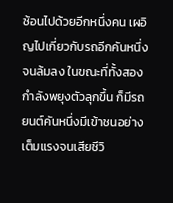ซ้อนไปด้วยอีกหนึ่งคน เผอิญไปเกี่ยวกับรถอีกคันหนึ่งจนล้มลง ในขณะที่ทั้งสองกำลังพยุงตัวลุกขึ้น ก็มีรถยนต์คันหนึ่งมีเข้าชนอย่างเต็มแรงจนเสียชีวิ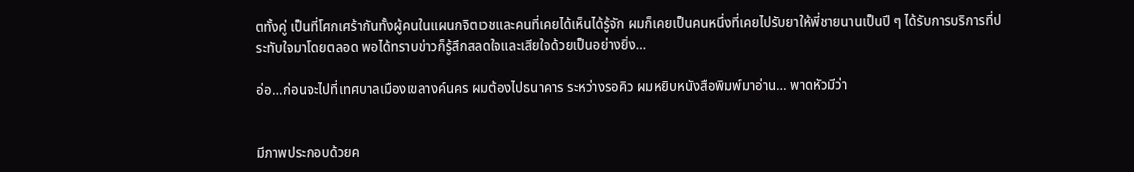ตทั้งคู่ เป็นที่โศกเศร้ากันทั้งผู้คนในแผนกจิตเวชและคนที่เคยได้เห็นได้รู้จัก ผมก็เคยเป็นคนหนึ่งที่เคยไปรับยาให้พี่ชายนานเป็นปี ๆ ได้รับการบริการที่ประทับใจมาโดยตลอด พอได้ทราบข่าวก็รู้สึกสลดใจและเสียใจด้วยเป็นอย่างยิ่ง…

อ่อ…ก่อนจะไปที่เทศบาลเมืองเขลางค์นคร ผมต้องไปธนาคาร ระหว่างรอคิว ผมหยิบหนังสือพิมพ์มาอ่าน… พาดหัวมีว่า


มีภาพประกอบด้วยค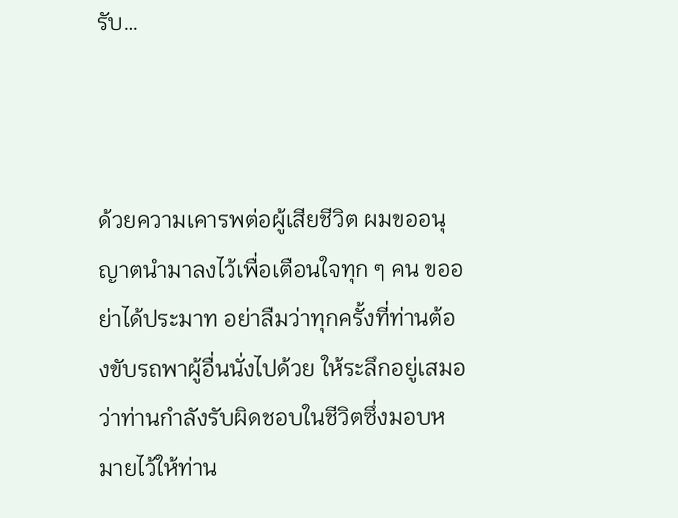รับ…



ด้วยความเคารพต่อผู้เสียชีวิต ผมขออนุญาตนำมาลงไว้เพื่อเตือนใจทุก ๆ คน ขออย่าได้ประมาท อย่าลืมว่าทุกครั้งที่ท่านต้องขับรถพาผู้อื่นนั่งไปด้วย ให้ระลึกอยู่เสมอว่าท่านกำลังรับผิดชอบในชีวิตซึ่งมอบหมายไว้ให้ท่าน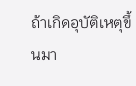ถ้าเกิดอุบัติเหตุขึ้นมา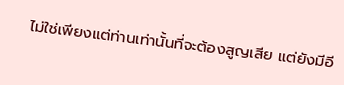ไม่ใช่เพียงแต่ท่านเท่านั้นที่จะต้องสูญเสีย แต่ยังมีอี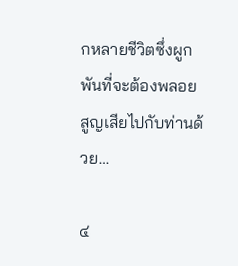กหลายชีวิตซึ่งผูกพันที่จะต้องพลอยสูญเสียไปกับท่านด้วย…

๔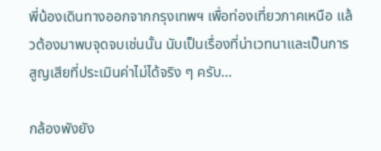พี่น้องเดินทางออกจากกรุงเทพฯ เพื่อท่องเที่ยวภาคเหนือ แล้วต้องมาพบจุดจบเช่นนั้น นับเป็นเรื่องที่น่าเวทนาและเป็นการสูญเสียที่ประเมินค่าไม่ได้จริง ๆ ครับ…

กล้องพังยัง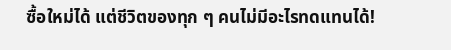ซื้อใหม่ได้ แต่ชีวิตของทุก ๆ คนไม่มีอะไรทดแทนได้!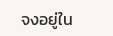จงอยู่ใน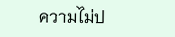ความไม่ป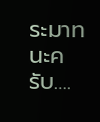ระมาทนะครับ….